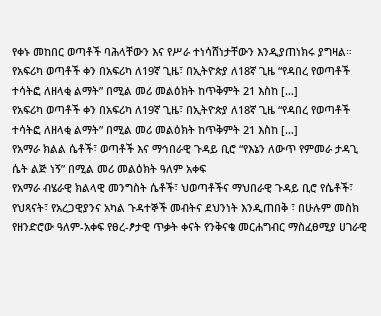የቀኑ መከበር ወጣቶች ባሕላቸውን እና የሥራ ተነሳሸነታቸውን እንዲያጠነክሩ ያግዛል።
የአፍሪካ ወጣቶች ቀን በአፍሪካ ለ19ኛ ጊዜ፣ በኢትዮጵያ ለ18ኛ ጊዜ “የዳበረ የወጣቶች ተሳትፎ ለዘላቂ ልማት” በሚል መሪ መልዕክት ከጥቅምት 21 እስከ […]
የአፍሪካ ወጣቶች ቀን በአፍሪካ ለ19ኛ ጊዜ፣ በኢትዮጵያ ለ18ኛ ጊዜ “የዳበረ የወጣቶች ተሳትፎ ለዘላቂ ልማት” በሚል መሪ መልዕክት ከጥቅምት 21 እስከ […]
የአማራ ክልል ሴቶች፣ ወጣቶች እና ማኅበራዊ ጉዳይ ቢሮ “የእኔን ለውጥ የምመራ ታዳጊ ሴት ልጅ ነኝ” በሚል መሪ መልዕክት ዓለም አቀፍ
የአማራ ብሄራዊ ክልላዊ መንግስት ሴቶች፣ ህወጣቶችና ማህበራዊ ጉዳይ ቢሮ የሴቶች፣ የህጻናት፣ የአረጋዊያንና አካል ጉዳተኞች መብትና ደህንነት እንዲጠበቅ ፣ በሁሉም መስክ
የዘንድሮው ዓለም-አቀፍ የፀረ-ፆታዊ ጥቃት ቀናት የንቅናቄ መርሐግብር ማስፈፀሚያ ሀገራዊ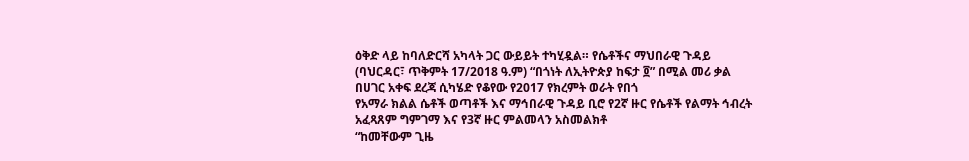ዕቅድ ላይ ከባለድርሻ አካላት ጋር ውይይት ተካሂዷል። የሴቶችና ማህበራዊ ጉዳይ
(ባህርዳር፣ ጥቅምት 17/2018 ዓ.ም) “በጎነት ለኢትዮጵያ ከፍታ ፬” በሚል መሪ ቃል በሀገር አቀፍ ደረጃ ሲካሄድ የቆየው የ2017 የክረምት ወራት የበጎ
የአማራ ክልል ሴቶች ወጣቶች እና ማኅበራዊ ጉዳይ ቢሮ የ2ኛ ዙር የሴቶች የልማት ኅብረት አፈጻጸም ግምገማ እና የ3ኛ ዙር ምልመላን አስመልክቶ
“ከመቸውም ጊዜ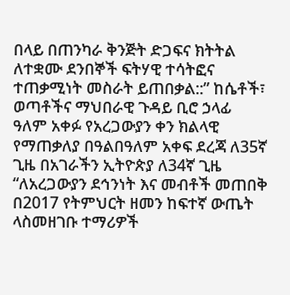በላይ በጠንካራ ቅንጅት ድጋፍና ክትትል ለተቋሙ ደንበኞች ፍትሃዊ ተሳትፎና ተጠቃሚነት መስራት ይጠበቃል::” ከሴቶች፣ ወጣቶችና ማህበራዊ ጉዳይ ቢሮ ኃላፊ
ዓለም አቀፉ የአረጋውያን ቀን ክልላዊ የማጠቃለያ በዓልበዓለም አቀፍ ደረጃ ለ35ኛ ጊዜ በአገራችን ኢትዮጵያ ለ34ኛ ጊዜ “ለአረጋውያን ደኅንነት እና መብቶች መጠበቅ
በ2017 የትምህርት ዘመን ከፍተኛ ውጤት ላስመዘገቡ ተማሪዎች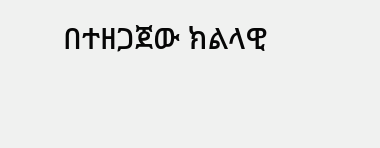በተዘጋጀው ክልላዊ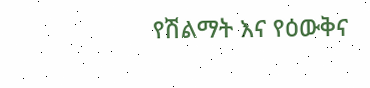የሽልማት እና የዕውቅና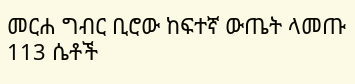መርሐ ግብር ቢሮው ከፍተኛ ውጤት ላመጡ 113 ሴቶች